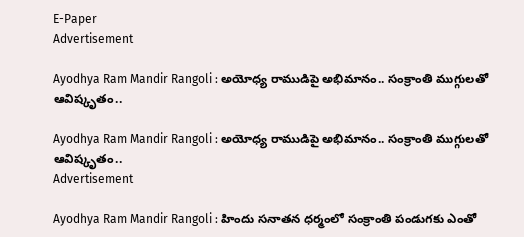E-Paper
Advertisement

Ayodhya Ram Mandir Rangoli : అయోధ్య రాముడిపై అభిమానం.. సంక్రాంతి ముగ్గులతో ఆవిష్కృతం..

Ayodhya Ram Mandir Rangoli : అయోధ్య రాముడిపై అభిమానం.. సంక్రాంతి ముగ్గులతో ఆవిష్కృతం..
Advertisement

Ayodhya Ram Mandir Rangoli : హిందు సనాతన ధర్మంలో సంక్రాంతి పండుగకు ఎంతో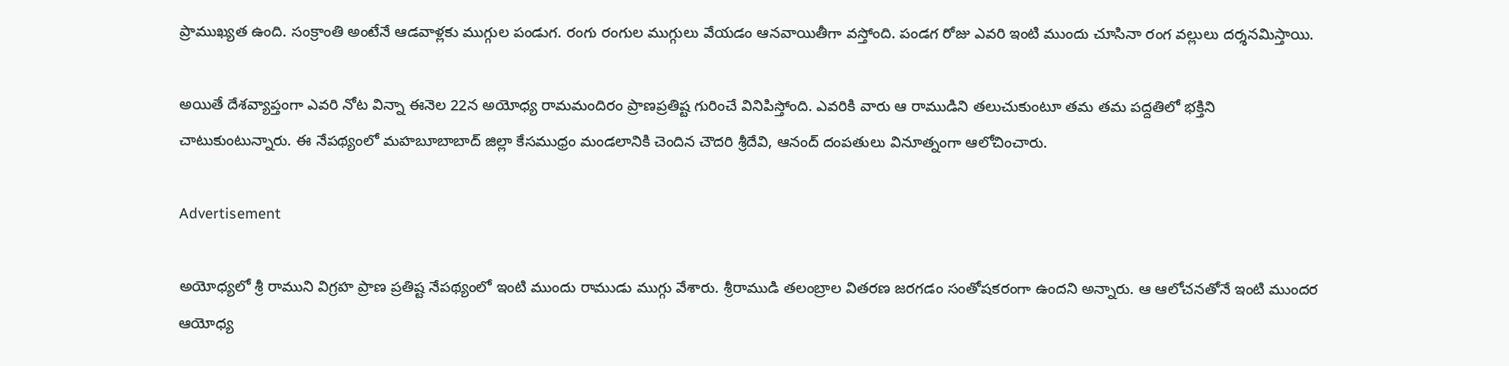ప్రాముఖ్యత ఉంది. సంక్రాంతి అంటేనే ఆడవాళ్లకు ముగ్గుల పండుగ. రంగు రంగుల ముగ్గులు వేయడం ఆనవాయితీగా వస్తోంది. పండగ రోజు ఎవరి ఇంటి ముందు చూసినా రంగ వల్లులు దర్శనమిస్తాయి.

అయితే దేశవ్యాప్తంగా ఎవరి నోట విన్నా ఈనెల 22న అయోధ్య రామమందిరం ప్రాణప్రతిష్ట గురించే వినిపిస్తోంది. ఎవరికి వారు ఆ రాముడిని తలుచుకుంటూ తమ తమ పద్దతిలో భక్తిని చాటుకుంటున్నారు. ఈ నేపథ్యంలో మహబూబాబాద్ జిల్లా కేసముధ్రం మండలానికి చెందిన చౌదరి శ్రీదేవి, ఆనంద్ దంపతులు వినూత్నంగా ఆలోచించారు.

Advertisement

అయోధ్యలో శ్రీ రాముని విగ్రహ ప్రాణ ప్రతిష్ట నేపథ్యంలో ఇంటి ముందు రాముడు ముగ్గు వేశారు. శ్రీరాముడి తలంబ్రాల వితరణ జరగడం సంతోషకరంగా ఉందని అన్నారు. ఆ ఆలోచనతోనే ఇంటి ముందర ఆయోధ్య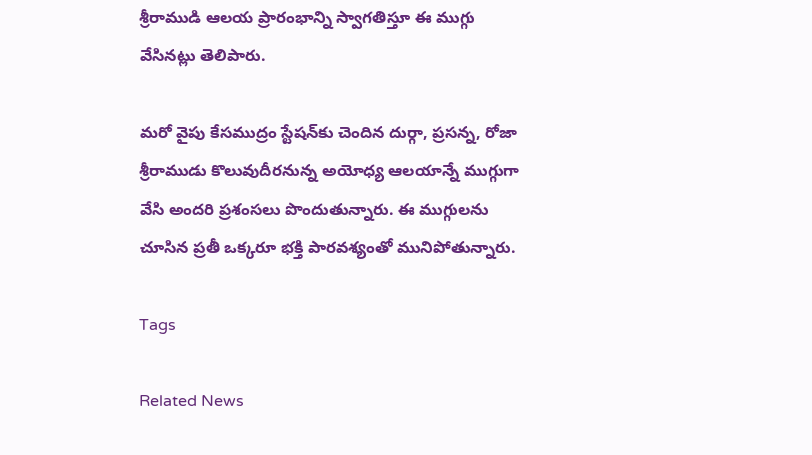శ్రీరాముడి ఆలయ ప్రారంభాన్ని స్వాగతిస్తూ ఈ ముగ్గు వేసినట్లు తెలిపారు.

మరో వైపు కేసముద్రం స్టేషన్‌కు చెందిన దుర్గా, ప్రసన్న, రోజా శ్రీరాముడు కొలువుదీరనున్న అయోధ్య ఆలయాన్నే ముగ్గుగా వేసి అందరి ప్రశంసలు పొందుతున్నారు. ఈ ముగ్గులను చూసిన ప్రతీ ఒక్కరూ భక్తి పారవశ్యంతో మునిపోతున్నారు.

Tags

Related News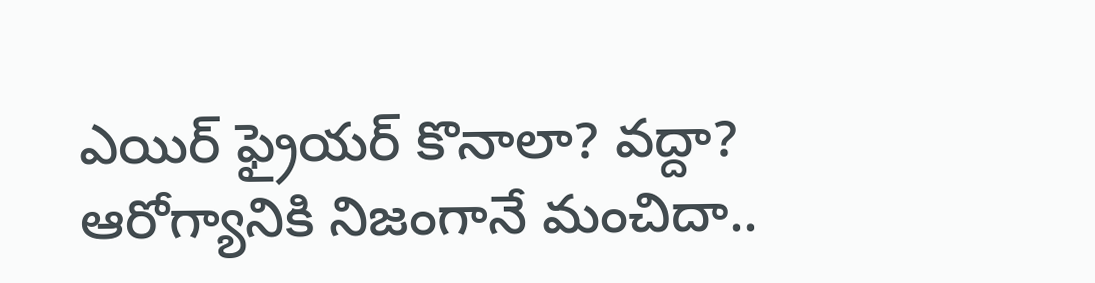ఎయిర్ ఫ్రైయర్ కొనాలా? వద్దా? ఆరోగ్యానికి నిజంగానే మంచిదా..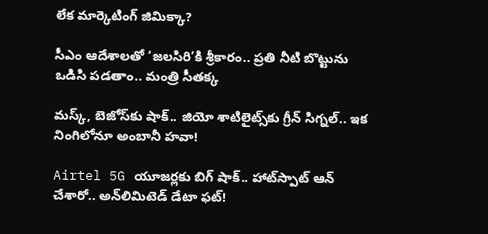లేక మార్కెటింగ్ జిమిక్కా?

సీఎం ఆదేశాలతో ‘జలసిరి’కి శ్రీకారం.. ప్రతి నీటి బొట్టును ఒడిసి పడతాం.. మంత్రి సీతక్క

మస్క్, బెజోస్‌కు షాక్.. జియో శాటిలైట్స్‌కు గ్రీన్ సిగ్నల్.. ఇక నింగిలోనూ అంబానీ హవా!

Airtel 5G యూజర్లకు బిగ్ షాక్.. హాట్‌స్పాట్ ఆన్ చేశారో.. అన్‌లిమిటెడ్ డేటా ఫట్!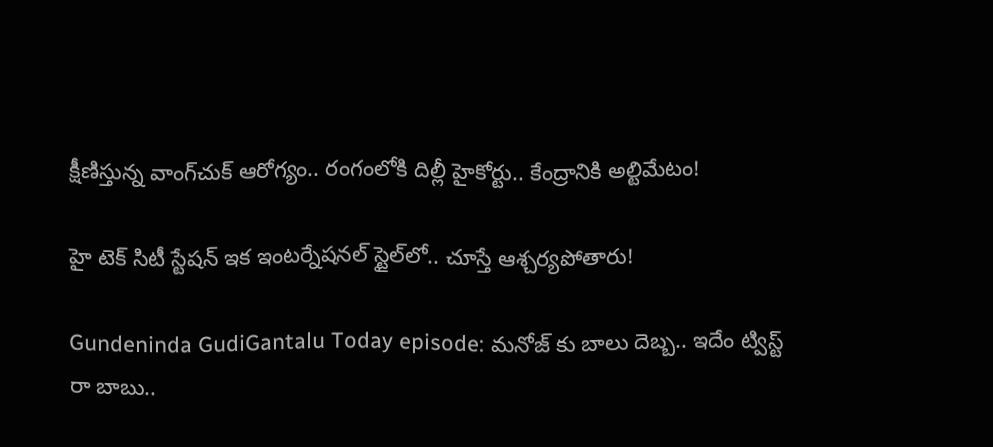క్షీణిస్తున్న వాంగ్‌చుక్ ఆరోగ్యం.. రంగంలోకి దిల్లీ హైకోర్టు.. కేంద్రానికి అల్టిమేటం!

హై టెక్ సిటీ స్టేషన్ ఇక ఇంటర్నేషనల్ స్టైల్‌లో.. చూస్తే ఆశ్చర్యపోతారు!

Gundeninda GudiGantalu Today episode: మనోజ్ కు బాలు దెబ్బ.. ఇదేం ట్విస్ట్ రా బాబు..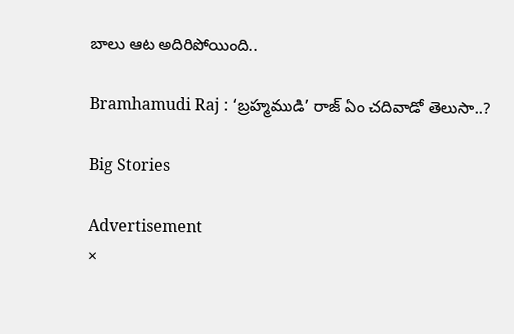బాలు ఆట అదిరిపోయింది..

Bramhamudi Raj : ‘బ్రహ్మముడి’ రాజ్ ఏం చదివాడో తెలుసా..?

Big Stories

Advertisement
×